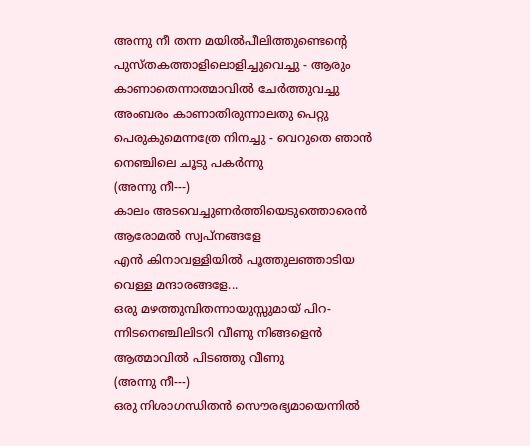അന്നു നീ തന്ന മയിൽപീലിത്തുണ്ടെന്റെ
പുസ്തകത്താളിലൊളിച്ചുവെച്ചു - ആരും
കാണാതെന്നാത്മാവിൽ ചേർത്തുവച്ചു
അംബരം കാണാതിരുന്നാലതു പെറ്റു
പെരുകുമെന്നത്രേ നിനച്ചു - വെറുതെ ഞാൻ
നെഞ്ചിലെ ചൂടു പകർന്നു
(അന്നു നീ---)
കാലം അടവെച്ചുണർത്തിയെടുത്തൊരെൻ
ആരോമൽ സ്വപ്നങ്ങളേ
എൻ കിനാവള്ളിയിൽ പൂത്തുലഞ്ഞാടിയ
വെള്ള മന്ദാരങ്ങളേ...
ഒരു മഴത്തുമ്പിതന്നായുസ്സുമായ് പിറ-
ന്നിടനെഞ്ചിലിടറി വീണു നിങ്ങളെൻ
ആത്മാവിൽ പിടഞ്ഞു വീണു
(അന്നു നീ---)
ഒരു നിശാഗന്ധിതൻ സൌരഭ്യമായെന്നിൽ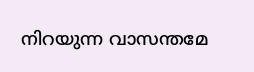നിറയുന്ന വാസന്തമേ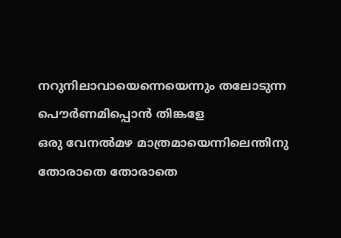നറുനിലാവായെന്നെയെന്നും തലോടുന്ന
പൌർണമിപ്പൊൻ തിങ്കളേ
ഒരു വേനൽമഴ മാത്രമായെന്നിലെന്തിനു
തോരാതെ തോരാതെ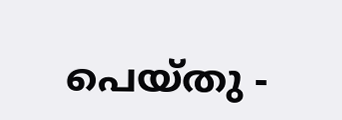പെയ്തു -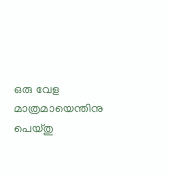ഒരു വേള
മാത്രമായെന്തിനു പെയ്തു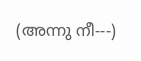(അന്നു നീ---)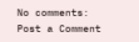No comments:
Post a Comment